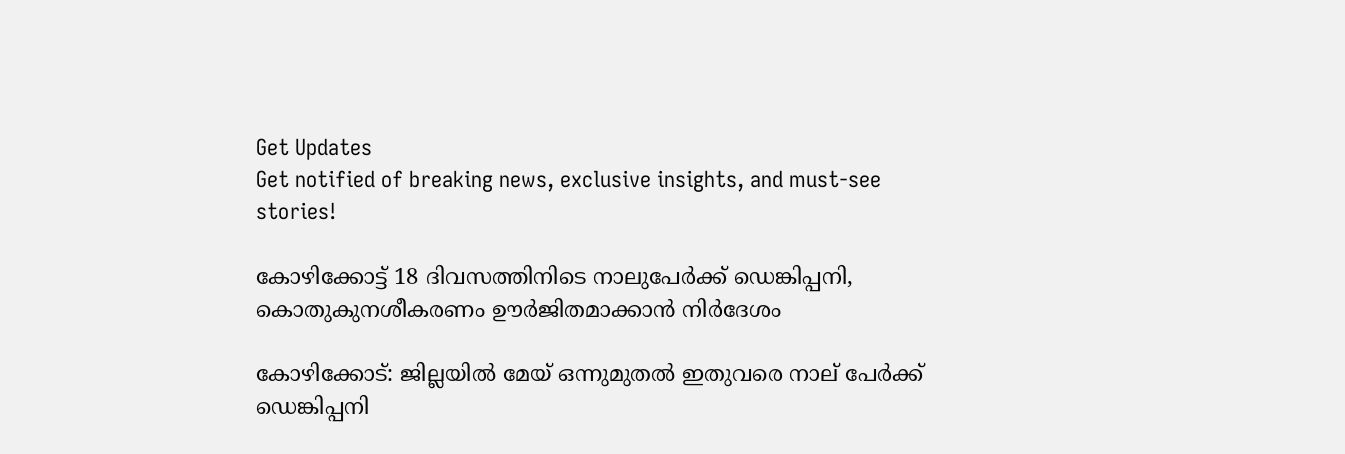Get Updates
Get notified of breaking news, exclusive insights, and must-see stories!

കോഴിക്കോട്ട് 18 ദിവസത്തിനിടെ നാലുപേര്‍ക്ക് ഡെങ്കിപ്പനി, കൊതുകുനശീകരണം ഊര്‍ജിതമാക്കാന്‍ നിര്‍ദേശം

കോഴിക്കോട്: ജില്ലയില്‍ മേയ് ഒന്നുമുതല്‍ ഇതുവരെ നാല് പേര്‍ക്ക് ഡെങ്കിപ്പനി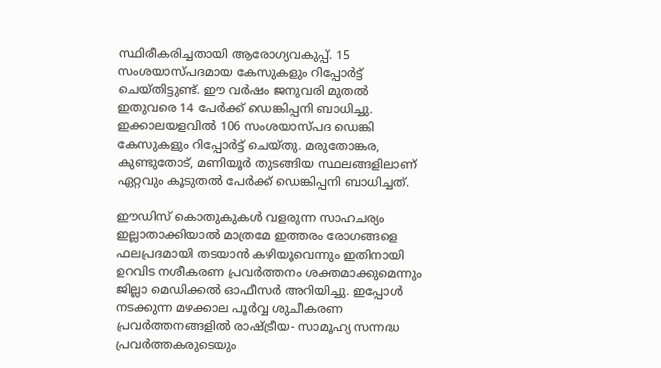സ്ഥിരീകരിച്ചതായി ആരോഗ്യവകുപ്പ്. 15 സംശയാസ്പദമായ കേസുകളും റിപ്പോര്‍ട്ട് ചെയ്തിട്ടുണ്ട്. ഈ വര്‍ഷം ജനുവരി മുതല്‍ ഇതുവരെ 14 പേര്‍ക്ക് ഡെങ്കിപ്പനി ബാധിച്ചു. ഇക്കാലയളവില്‍ 106 സംശയാസ്പദ ഡെങ്കി കേസുകളും റിപ്പോര്‍ട്ട് ചെയ്തു. മരുതോങ്കര, കുണ്ടുതോട്, മണിയൂര്‍ തുടങ്ങിയ സ്ഥലങ്ങളിലാണ് ഏറ്റവും കൂടുതല്‍ പേര്‍ക്ക് ഡെങ്കിപ്പനി ബാധിച്ചത്.

ഈഡിസ് കൊതുകുകള്‍ വളരുന്ന സാഹചര്യം ഇല്ലാതാക്കിയാല്‍ മാത്രമേ ഇത്തരം രോഗങ്ങളെ ഫലപ്രദമായി തടയാന്‍ കഴിയൂവെന്നും ഇതിനായി ഉറവിട നശീകരണ പ്രവര്‍ത്തനം ശക്തമാക്കുമെന്നും ജില്ലാ മെഡിക്കല്‍ ഓഫീസര്‍ അറിയിച്ചു. ഇപ്പോള്‍ നടക്കുന്ന മഴക്കാല പൂര്‍വ്വ ശുചീകരണ പ്രവര്‍ത്തനങ്ങളില്‍ രാഷ്ട്രീയ- സാമൂഹ്യ സന്നദ്ധ പ്രവര്‍ത്തകരുടെയും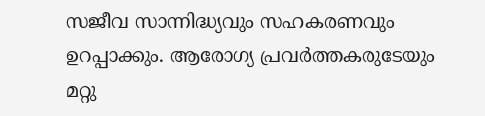സജീവ സാന്നിദ്ധ്യവും സഹകരണവും ഉറപ്പാക്കും. ആരോഗ്യ പ്രവര്‍ത്തകരുടേയും മറ്റു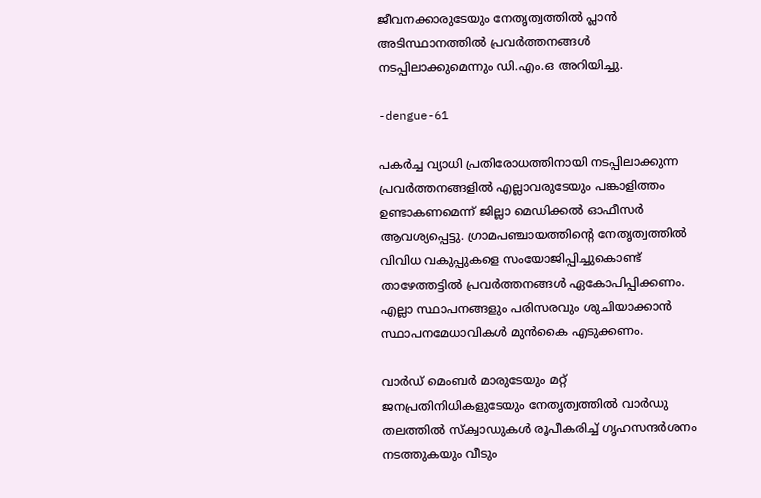ജീവനക്കാരുടേയും നേതൃത്വത്തില്‍ പ്ലാന്‍ അടിസ്ഥാനത്തില്‍ പ്രവര്‍ത്തനങ്ങള്‍ നടപ്പിലാക്കുമെന്നും ഡി.എം.ഒ അറിയിച്ചു.

-dengue-61

പകര്‍ച്ച വ്യാധി പ്രതിരോധത്തിനായി നടപ്പിലാക്കുന്ന പ്രവര്‍ത്തനങ്ങളില്‍ എല്ലാവരുടേയും പങ്കാളിത്തം ഉണ്ടാകണമെന്ന് ജില്ലാ മെഡിക്കല്‍ ഓഫീസര്‍ ആവശ്യപ്പെട്ടു. ഗ്രാമപഞ്ചായത്തിന്റെ നേതൃത്വത്തില്‍ വിവിധ വകുപ്പുകളെ സംയോജിപ്പിച്ചുകൊണ്ട് താഴേത്തട്ടില്‍ പ്രവര്‍ത്തനങ്ങള്‍ ഏകോപിപ്പിക്കണം. എല്ലാ സ്ഥാപനങ്ങളും പരിസരവും ശുചിയാക്കാന്‍ സ്ഥാപനമേധാവികള്‍ മുന്‍കൈ എടുക്കണം.

വാര്‍ഡ് മെംബര്‍ മാരുടേയും മറ്റ് ജനപ്രതിനിധികളുടേയും നേതൃത്വത്തില്‍ വാര്‍ഡു തലത്തില്‍ സ്‌ക്വാഡുകള്‍ രൂപീകരിച്ച് ഗൃഹസന്ദര്‍ശനം നടത്തുകയും വീടും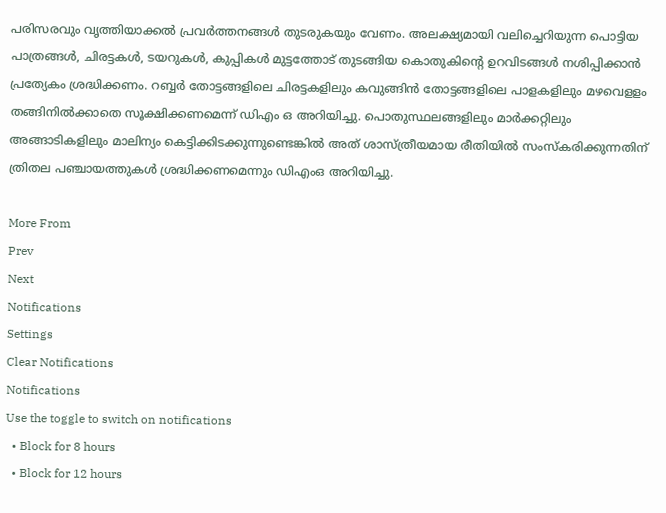പരിസരവും വൃത്തിയാക്കല്‍ പ്രവര്‍ത്തനങ്ങള്‍ തുടരുകയും വേണം. അലക്ഷ്യമായി വലിച്ചെറിയുന്ന പൊട്ടിയ പാത്രങ്ങള്‍, ചിരട്ടകള്‍, ടയറുകള്‍, കുപ്പികള്‍ മുട്ടത്തോട് തുടങ്ങിയ കൊതുകിന്റെ ഉറവിടങ്ങള്‍ നശിപ്പിക്കാന്‍ പ്രത്യേകം ശ്രദ്ധിക്കണം. റബ്ബര്‍ തോട്ടങ്ങളിലെ ചിരട്ടകളിലും കവുങ്ങിന്‍ തോട്ടങ്ങളിലെ പാളകളിലും മഴവെളളം തങ്ങിനില്‍ക്കാതെ സൂക്ഷിക്കണമെന്ന് ഡിഎം ഒ അറിയിച്ചു. പൊതുസ്ഥലങ്ങളിലും മാര്‍ക്കറ്റിലും അങ്ങാടികളിലും മാലിന്യം കെട്ടിക്കിടക്കുന്നുണ്ടെങ്കില്‍ അത് ശാസ്ത്രീയമായ രീതിയില്‍ സംസ്‌കരിക്കുന്നതിന് ത്രിതല പഞ്ചായത്തുകള്‍ ശ്രദ്ധിക്കണമെന്നും ഡിഎംഒ അറിയിച്ചു.

More From
Prev
Next
Notifications
Settings
Clear Notifications
Notifications
Use the toggle to switch on notifications
  • Block for 8 hours
  • Block for 12 hours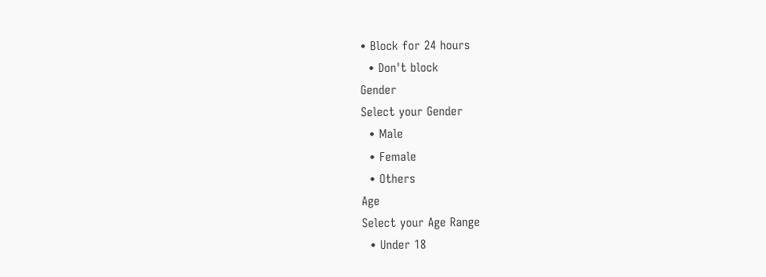• Block for 24 hours
  • Don't block
Gender
Select your Gender
  • Male
  • Female
  • Others
Age
Select your Age Range
  • Under 18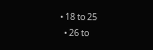• 18 to 25
  • 26 to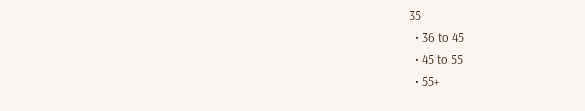35
  • 36 to 45
  • 45 to 55
  • 55+